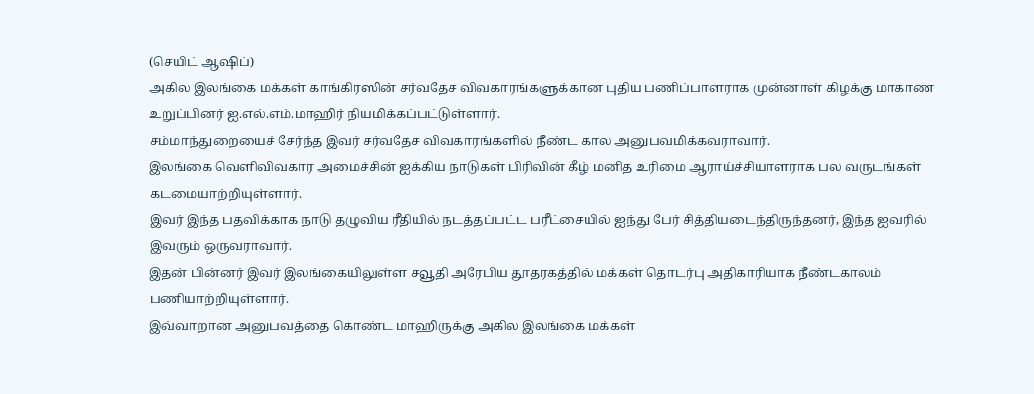(செயிட் ஆஷிப்)
அகில இலங்கை மக்கள் காங்கிரஸின் சர்வதேச விவகாரங்களுக்கான புதிய பணிப்பாளராக முன்னாள் கிழக்கு மாகாண உறுப்பினர் ஐ.எல்.எம்.மாஹிர் நியமிக்கப்பட்டுள்ளார்.
சம்மாந்துறையைச் சேர்ந்த இவர் சர்வதேச விவகாரங்களில் நீண்ட கால அனுபவமிக்கவராவார்.
இலங்கை வெளிவிவகார அமைச்சின் ஐக்கிய நாடுகள் பிரிவின் கீழ் மனித உரிமை ஆராய்ச்சியாளராக பல வருடங்கள் கடமையாற்றியுள்ளார்.
இவர் இந்த பதவிக்காக நாடு தழுவிய ரீதியில் நடத்தப்பட்ட பரீட்சையில் ஐந்து பேர் சித்தியடைந்திருந்தனர், இந்த ஐவரில் இவரும் ஒருவராவார்.
இதன் பின்னர் இவர் இலங்கையிலுள்ள சவூதி அரேபிய தூதரகத்தில் மக்கள் தொடர்பு அதிகாரியாக நீண்டகாலம் பணியாற்றியுள்ளார்.
இவ்வாறான அனுபவத்தை கொண்ட மாஹிருக்கு அகில இலங்கை மக்கள்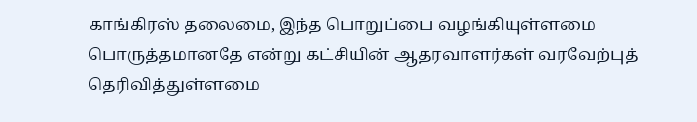காங்கிரஸ் தலைமை, இந்த பொறுப்பை வழங்கியுள்ளமை பொருத்தமானதே என்று கட்சியின் ஆதரவாளர்கள் வரவேற்புத் தெரிவித்துள்ளமை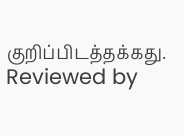குறிப்பிடத்தக்கது.
Reviewed by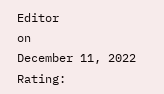Editor
on
December 11, 2022
Rating: